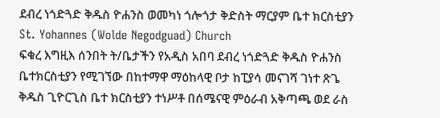ደብረ ነጎድጓድ ቅዱስ ዮሐንስ ወመካነ ጎሎጎታ ቅድስት ማርያም ቤተ ክርስቲያን
St. Yohannes (Wolde Negodguad) Church
ፍቁረ እግዚእ ሰንበት ት/ቤታችን የአዲስ አበባ ደብረ ነጎድጓድ ቅዱስ ዮሐንስ ቤተክርስቲያን የሚገኘው በከተማዋ ማዕከላዊ ቦታ ከፒያሳ መናገሻ ገነተ ጽጌ ቅዱስ ጊዮርጊስ ቤተ ክርስቲያን ተነሥቶ በሰሜናዊ ምዕራብ አቅጣጫ ወደ ራስ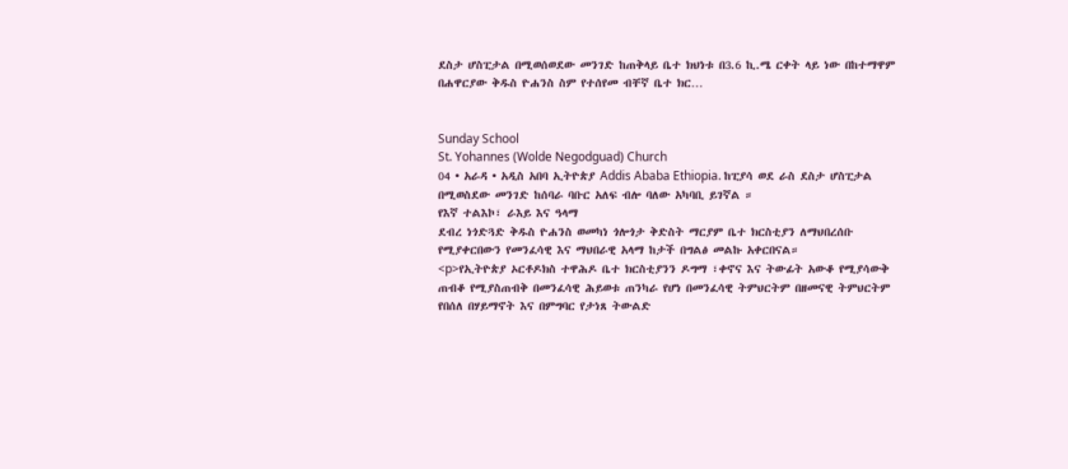ደስታ ሆስፒታል በሚወሰወደው መንገድ ከጠቅላይ ቤተ ክህነቱ በ3.6 ኪ.ሜ ርቀት ላይ ነው በከተማዋም በሐዋርያው ቅዱስ ዮሐንስ ስም የተሰየመ ብቸኛ ቤተ ክር…


Sunday School
St. Yohannes (Wolde Negodguad) Church
04 • አራዳ • አዲስ አበባ ኢትዮጵያ Addis Ababa Ethiopia. ከፒያሳ ወደ ራስ ደስታ ሆስፒታል በሚወስደው መንገድ ከሰባራ ባቡር አለፍ ብሎ ባለው አካባቢ ይገኛል ።
የእኛ ተልእኮ፣ ራእይ እና ዓላማ
ደብረ ነጎድጓድ ቅዱስ ዮሐንስ ወመካነ ጎሎጎታ ቅድስት ማርያም ቤተ ክርስቲያን ለማህበረሰቡ የሚያቀርበውን የመንፈሳዊ እና ማህበራዊ አላማ ከታች በግልፅ መልኩ አቀርበናል።
<p>የኢትዮጵያ ኦርቶዶክስ ተዋሕዶ ቤተ ክርስቲያንን ዶግማ ፣ቀኖና እና ትውፊት አውቆ የሚያሳውቅ ጠብቆ የሚያስጠብቅ በመንፈሳዊ ሕይወቱ ጠንካራ የሆነ በመንፈሳዊ ትምህርትም በዘመናዊ ትምህርትም የበሰለ በሃይማኖት እና በምግባር የታነጸ ትውልድ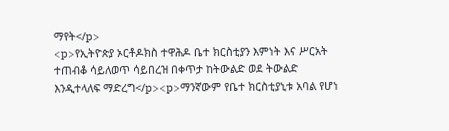ማየት</p>
<p>የኢትዮጵያ ኦርቶዶክስ ተዋሕዶ ቤተ ክርስቲያን እምነት እና ሥርአት ተጠብቆ ሳይለወጥ ሳይበረዝ በቀጥታ ከትውልድ ወደ ትውልድ እንዲተላለፍ ማድረግ</p><p>ማንኛውም የቤተ ክርስቲያኒቱ አባል የሆነ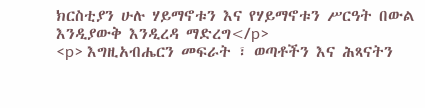ክርስቲያን ሁሉ ሃይማኖቱን እና የሃይማኖቱን ሥርዓት በውል እንዲያውቅ እንዲረዳ ማድረግ</p>
<p> እግዚአብሔርን መፍራት ፣ ወጣቶችን እና ሕጻናትን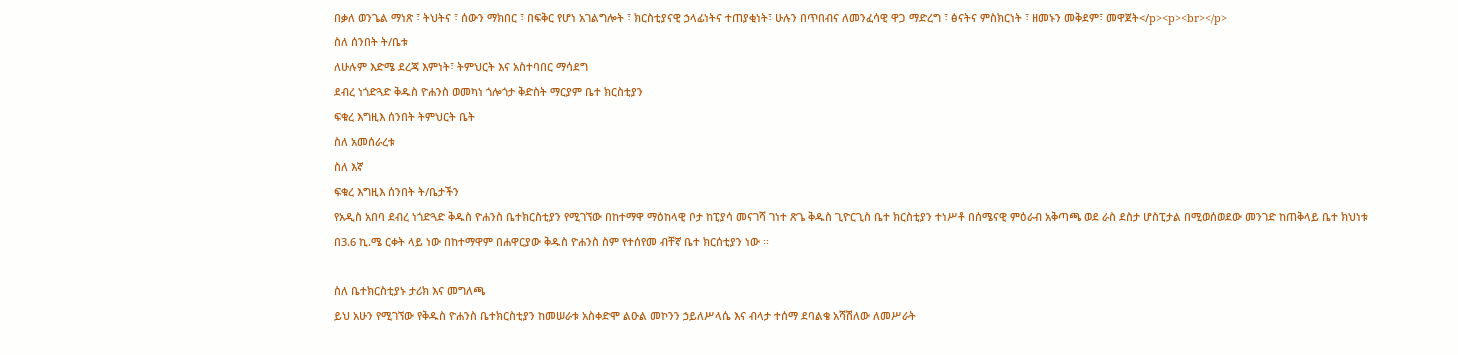በቃለ ወንጌል ማነጽ ፣ ትህትና ፣ ሰውን ማክበር ፣ በፍቅር የሆነ አገልግሎት ፣ ክርስቲያናዊ ኃላፊነትና ተጠያቂነት፣ ሁሉን በጥበብና ለመንፈሳዊ ዋጋ ማድረግ ፣ ፅናትና ምስክርነት ፣ ዘመኑን መቅደም፣ መዋጀት</p><p><br></p>
ስለ ሰንበት ት/ቤቱ
ለሁሉም እድሜ ደረጃ እምነት፣ ትምህርት እና አስተባበር ማሳደግ
ደብረ ነጎድጓድ ቅዱስ ዮሐንስ ወመካነ ጎሎጎታ ቅድስት ማርያም ቤተ ክርስቲያን
ፍቁረ እግዚእ ሰንበት ትምህርት ቤት
ስለ አመሰራረቱ
ስለ እኛ
ፍቁረ እግዚእ ሰንበት ት/ቤታችን
የአዲስ አበባ ደብረ ነጎድጓድ ቅዱስ ዮሐንስ ቤተክርስቲያን የሚገኘው በከተማዋ ማዕከላዊ ቦታ ከፒያሳ መናገሻ ገነተ ጽጌ ቅዱስ ጊዮርጊስ ቤተ ክርስቲያን ተነሥቶ በሰሜናዊ ምዕራብ አቅጣጫ ወደ ራስ ደስታ ሆስፒታል በሚወሰወደው መንገድ ከጠቅላይ ቤተ ክህነቱ በ3.6 ኪ.ሜ ርቀት ላይ ነው በከተማዋም በሐዋርያው ቅዱስ ዮሐንስ ስም የተሰየመ ብቸኛ ቤተ ክርሰቲያን ነው ፡፡

ስለ ቤተክርስቲያኑ ታሪክ እና መግለጫ
ይህ አሁን የሚገኘው የቅዱስ ዮሐንስ ቤተክርስቲያን ከመሠራቱ አስቀድሞ ልዑል መኮንን ኃይለሥላሴ እና ብላታ ተሰማ ደባልቄ አሻሽለው ለመሥራት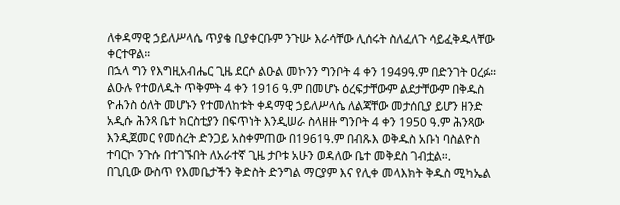ለቀዳማዊ ኃይለሥላሴ ጥያቄ ቢያቀርቡም ንጉሡ እራሳቸው ሊሰሩት ስለፈለጉ ሳይፈቅዱላቸው ቀርተዋል።
በኋላ ግን የእግዚአብሔር ጊዜ ደርሶ ልዑል መኮንን ግንቦት 4 ቀን 1949ዓ.ም በድንገት ዐረፉ።
ልዑሉ የተወለዱት ጥቅምት 4 ቀን 1916 ዓ.ም በመሆኑ ዕረፍታቸውም ልደታቸውም በቅዱስ ዮሐንስ ዕለት መሆኑን የተመለከቱት ቀዳማዊ ኃይለሥላሴ ለልጃቸው መታሰቢያ ይሆን ዘንድ አዲሱ ሕንጻ ቤተ ክርስቲያን በፍጥነት እንዲሠራ ስላዘዙ ግንቦት 4 ቀን 1950 ዓ.ም ሕንጻው እንዲጀመር የመሰረት ድንጋይ አስቀምጠው በ1961ዓ.ም በብጹእ ወቅዱስ አቡነ ባስልዮስ ተባርኮ ንጉሱ በተገኙበት ለአራተኛ ጊዜ ታቦቱ አሁን ወዳለው ቤተ መቅደስ ገብቷል።.
በጊቢው ውስጥ የእመቤታችን ቅድስት ድንግል ማርያም እና የሊቀ መላእክት ቅዱስ ሚካኤል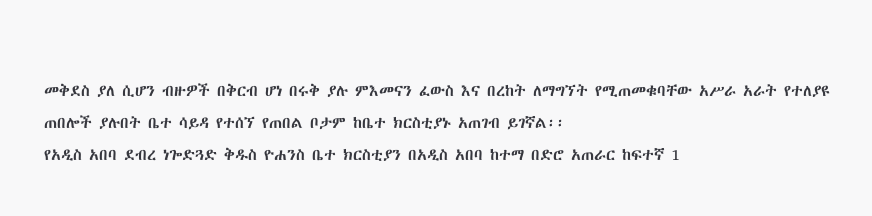መቅደስ ያለ ሲሆን ብዙዎች በቅርብ ሆነ በሩቅ ያሉ ምእመናን ፈውስ እና በረከት ለማግኘት የሚጠመቁባቸው አሥራ አራት የተለያዩ ጠበሎች ያሉበት ቤተ ሳይዳ የተሰኘ የጠበል ቦታም ከቤተ ክርስቲያኑ አጠገብ ይገኛል፡፡
የአዲስ አበባ ደብረ ነጐድጓድ ቅዱስ ዮሐንስ ቤተ ክርስቲያን በአዲስ አበባ ከተማ በድሮ አጠራር ከፍተኛ 1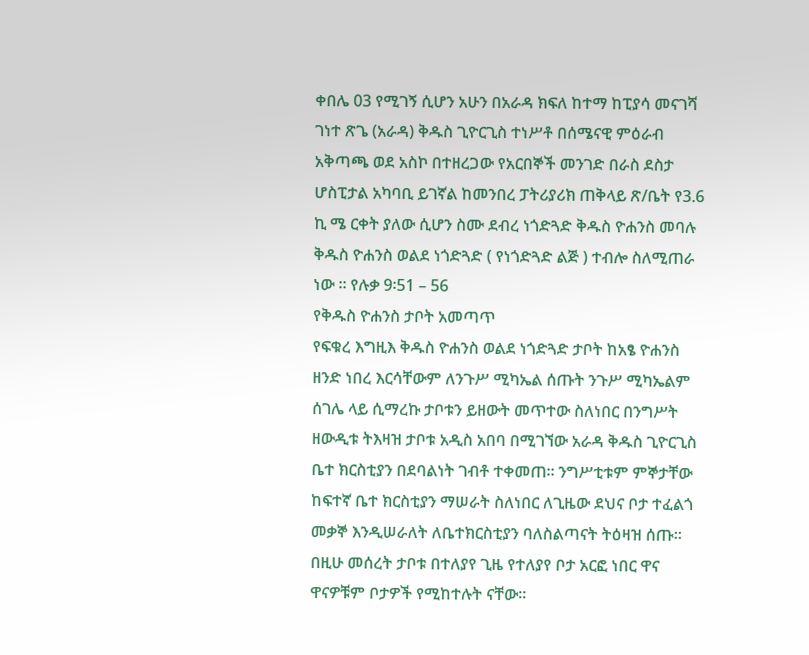ቀበሌ 03 የሚገኝ ሲሆን አሁን በአራዳ ክፍለ ከተማ ከፒያሳ መናገሻ ገነተ ጽጌ (አራዳ) ቅዱስ ጊዮርጊስ ተነሥቶ በሰሜናዊ ምዕራብ አቅጣጫ ወደ አስኮ በተዘረጋው የአርበኞች መንገድ በራስ ደስታ ሆስፒታል አካባቢ ይገኛል ከመንበረ ፓትሪያሪክ ጠቅላይ ጽ/ቤት የ3.6 ኪ ሜ ርቀት ያለው ሲሆን ስሙ ደብረ ነጎድጓድ ቅዱስ ዮሐንስ መባሉ ቅዱስ ዮሐንስ ወልደ ነጎድጓድ ( የነጎድጓድ ልጅ ) ተብሎ ስለሚጠራ ነው ፡፡ የሉቃ 9፡51 – 56
የቅዱስ ዮሐንስ ታቦት አመጣጥ
የፍቁረ እግዚእ ቅዱስ ዮሐንስ ወልደ ነጎድጓድ ታቦት ከአፄ ዮሐንስ ዘንድ ነበረ እርሳቸውም ለንጉሥ ሚካኤል ሰጡት ንጉሥ ሚካኤልም ሰገሌ ላይ ሲማረኩ ታቦቱን ይዘውት መጥተው ስለነበር በንግሥት ዘውዲቱ ትእዛዝ ታቦቱ አዲስ አበባ በሚገኘው አራዳ ቅዱስ ጊዮርጊስ ቤተ ክርስቲያን በደባልነት ገብቶ ተቀመጠ። ንግሥቲቱም ምኞታቸው ከፍተኛ ቤተ ክርስቲያን ማሠራት ስለነበር ለጊዜው ደህና ቦታ ተፈልጎ መቃኞ እንዲሠራለት ለቤተክርስቲያን ባለስልጣናት ትዕዛዝ ሰጡ። በዚሁ መሰረት ታቦቱ በተለያየ ጊዜ የተለያየ ቦታ አርፎ ነበር ዋና ዋናዎቹም ቦታዎች የሚከተሉት ናቸው።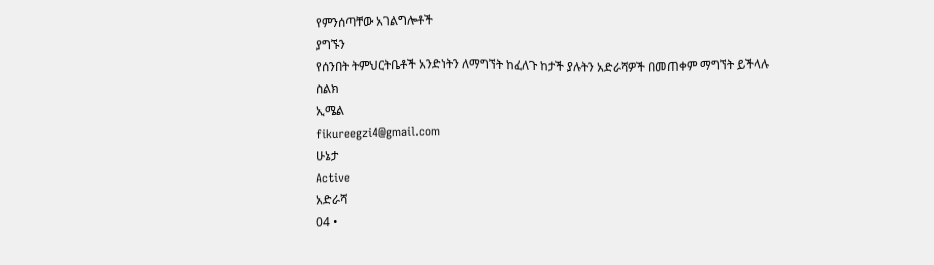የምንሰጣቸው አገልግሎቶች
ያግኙን
የሰንበት ትምህርትቤቶች አንድነትን ለማግኘት ከፈለጉ ከታች ያሉትን አድራሻዎች በመጠቀም ማግኘት ይችላሉ
ስልክ
ኢሜል
fikureegzi4@gmail.com
ሁኔታ
Active
አድራሻ
04 •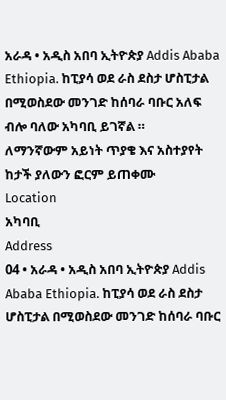አራዳ • አዲስ አበባ ኢትዮጵያ Addis Ababa Ethiopia. ከፒያሳ ወደ ራስ ደስታ ሆስፒታል በሚወስደው መንገድ ከሰባራ ባቡር አለፍ ብሎ ባለው አካባቢ ይገኛል ።
ለማንኛውም አይነት ጥያቄ እና አስተያየት ከታች ያለውን ፎርም ይጠቀሙ
Location
አካባቢ
Address
04 • አራዳ • አዲስ አበባ ኢትዮጵያ Addis Ababa Ethiopia. ከፒያሳ ወደ ራስ ደስታ ሆስፒታል በሚወስደው መንገድ ከሰባራ ባቡር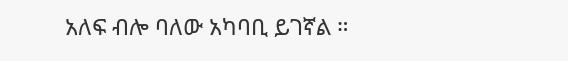አለፍ ብሎ ባለው አካባቢ ይገኛል ።